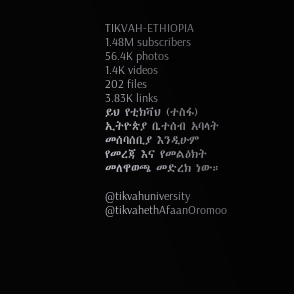TIKVAH-ETHIOPIA
1.48M subscribers
56.4K photos
1.4K videos
202 files
3.83K links
ይህ የቲክቫህ (ተስፋ) ኢትዮጵያ ቤተሰብ አባላት መሰባሰቢያ እንዲሁም የመረጃ እና የመልዕክት መለዋወጫ መድረክ ነው።

@tikvahuniversity
@tikvahethAfaanOromoo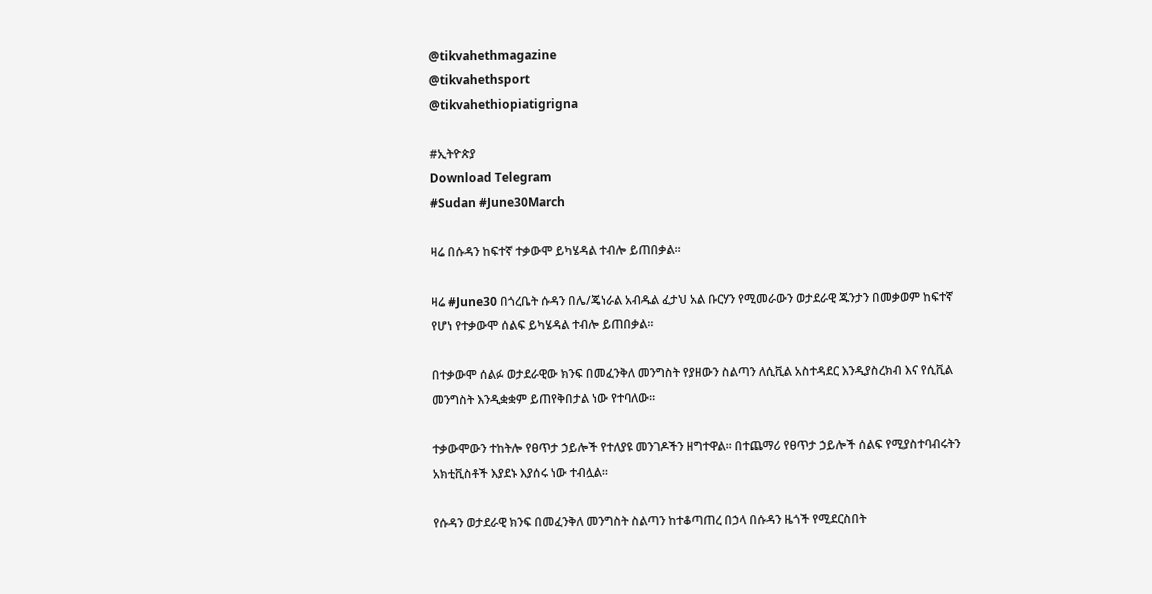@tikvahethmagazine
@tikvahethsport
@tikvahethiopiatigrigna

#ኢትዮጵያ
Download Telegram
#Sudan #June30March

ዛሬ በሱዳን ከፍተኛ ተቃውሞ ይካሄዳል ተብሎ ይጠበቃል።

ዛሬ #June30 በጎረቤት ሱዳን በሌ/ጄነራል አብዱል ፈታህ አል ቡርሃን የሚመራውን ወታደራዊ ጁንታን በመቃወም ከፍተኛ የሆነ የተቃውሞ ሰልፍ ይካሄዳል ተብሎ ይጠበቃል።

በተቃውሞ ሰልፉ ወታደራዊው ክንፍ በመፈንቅለ መንግስት የያዘውን ስልጣን ለሲቪል አስተዳደር እንዲያስረክብ እና የሲቪል መንግስት እንዲቋቋም ይጠየቅበታል ነው የተባለው።

ተቃውሞውን ተከትሎ የፀጥታ ኃይሎች የተለያዩ መንገዶችን ዘግተዋል። በተጨማሪ የፀጥታ ኃይሎች ሰልፍ የሚያስተባብሩትን አክቲቪስቶች እያደኑ እያሰሩ ነው ተብሏል።

የሱዳን ወታደራዊ ክንፍ በመፈንቅለ መንግስት ስልጣን ከተቆጣጠረ በኃላ በሱዳን ዜጎች የሚደርስበት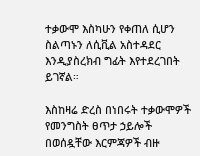ተቃውሞ እስካሁን የቀጠለ ሲሆን ስልጣኑን ለሲቪል አስተዳደር እንዲያስረክብ ግፊት እየተደረገበት ይገኛል።

እስከዛሬ ድረስ በነበሩት ተቃውሞዎች የመንግስት ፀጥታ ኃይሎች በወሰዷቸው እርምጃዎች ብዙ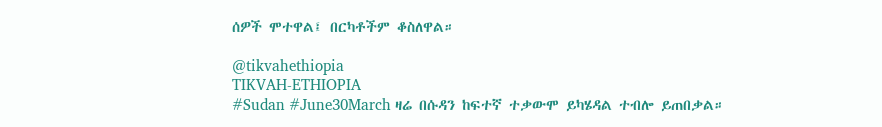ሰዎች ሞተዋል፤ በርካቶችም ቆስለዋል።

@tikvahethiopia
TIKVAH-ETHIOPIA
#Sudan #June30March ዛሬ በሱዳን ከፍተኛ ተቃውሞ ይካሄዳል ተብሎ ይጠበቃል።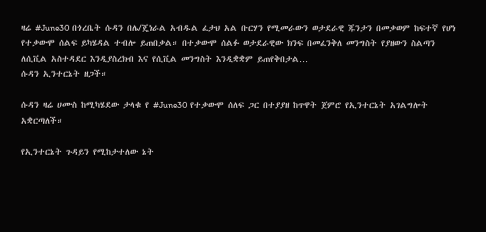ዛሬ #June30 በጎረቤት ሱዳን በሌ/ጄነራል አብዱል ፈታህ አል ቡርሃን የሚመራውን ወታደራዊ ጁንታን በመቃወም ከፍተኛ የሆነ የተቃውሞ ሰልፍ ይካሄዳል ተብሎ ይጠበቃል። በተቃውሞ ሰልፉ ወታደራዊው ክንፍ በመፈንቅለ መንግስት የያዘውን ስልጣን ለሲቪል አስተዳደር እንዲያስረክብ እና የሲቪል መንግስት እንዲቋቋም ይጠየቅበታል…
ሱዳን ኢንተርኔት ዘጋች።

ሱዳን ዛሬ ሀሙስ ከሚካሄደው ታላቁ የ #June30 የተቃውሞ ሰለፍ ጋር በተያያዘ ከጥዋት ጀምሮ የኢንተርኔት አገልግሎት አቋርጣለች።

የኢንተርኔት ጉዳይን የሚከታተለው ኔት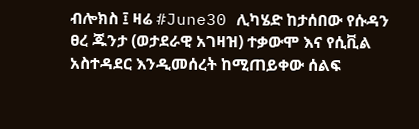ብሎክስ ፤ ዛሬ #June30 ሊካሄድ ከታሰበው የሱዳን ፀረ ጁንታ (ወታደራዊ አገዛዝ) ተቃውሞ እና የሲቪል አስተዳደር እንዲመሰረት ከሚጠይቀው ሰልፍ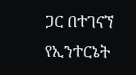ጋር በተገናኘ የኢንተርኔት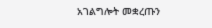አገልግሎት መቋረጡን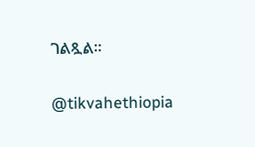ገልጿል።

@tikvahethiopia